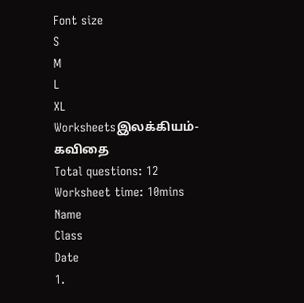Font size
S
M
L
XL
Worksheetsஇலக்கியம்-கவிதை
Total questions: 12
Worksheet time: 10mins
Name
Class
Date
1.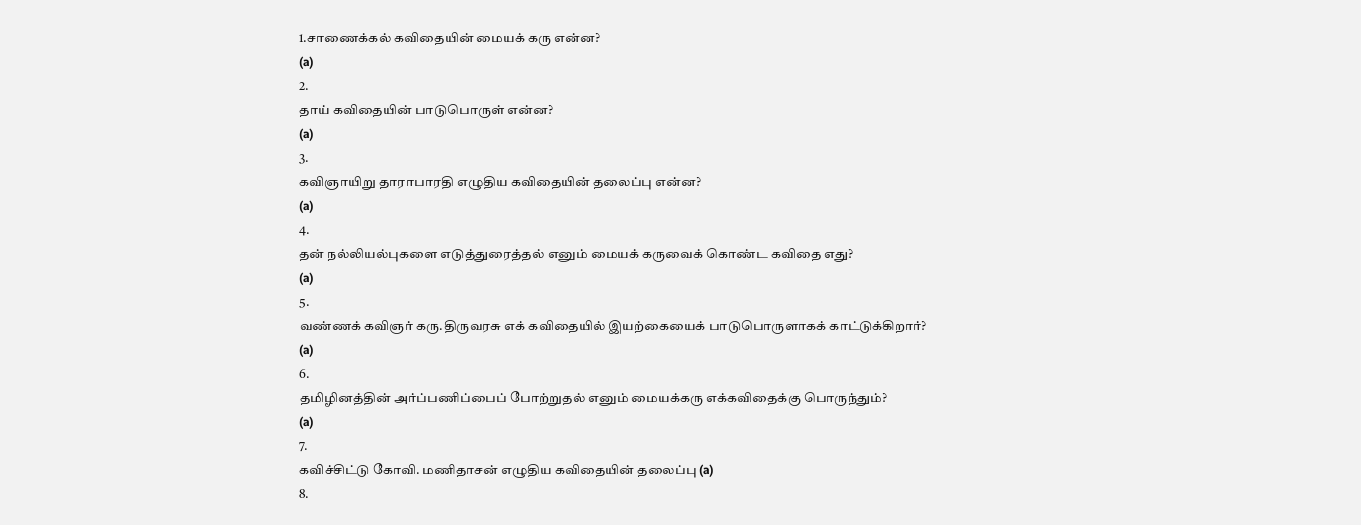1.சாணைக்கல் கவிதையின் மையக் கரு என்ன?
(a)
2.
தாய் கவிதையின் பாடுபொருள் என்ன?
(a)
3.
கவிஞாயிறு தாராபாரதி எழுதிய கவிதையின் தலைப்பு என்ன?
(a)
4.
தன் நல்லியல்புகளை எடுத்துரைத்தல் எனும் மையக் கருவைக் கொண்ட கவிதை எது?
(a)
5.
வண்ணக் கவிஞர் கரு.திருவரசு எக் கவிதையில் இயற்கையைக் பாடுபொருளாகக் காட்டுக்கிறார்?
(a)
6.
தமிழினத்தின் அர்ப்பணிப்பைப் போற்றுதல் எனும் மையக்கரு எக்கவிதைக்கு பொருந்தும்?
(a)
7.
கவிச்சிட்டு கோவி. மணிதாசன் எழுதிய கவிதையின் தலைப்பு (a)
8.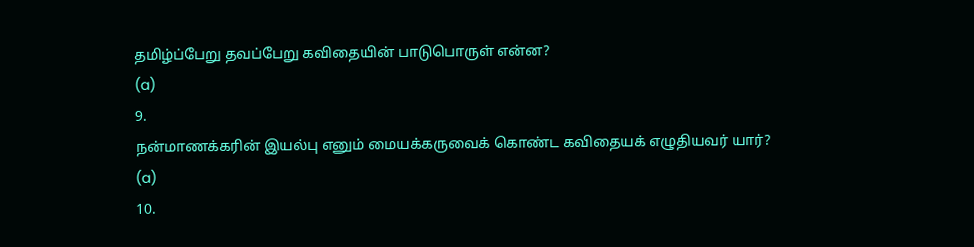தமிழ்ப்பேறு தவப்பேறு கவிதையின் பாடுபொருள் என்ன?
(a)
9.
நன்மாணக்கரின் இயல்பு எனும் மையக்கருவைக் கொண்ட கவிதையக் எழுதியவர் யார்?
(a)
10.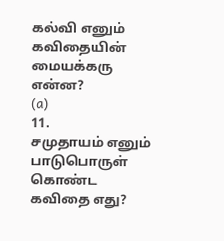கல்வி எனும் கவிதையின் மையக்கரு என்ன?
(a)
11.
சமுதாயம் எனும் பாடுபொருள் கொண்ட கவிதை எது?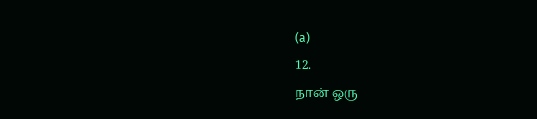(a)
12.
நான் ஒரு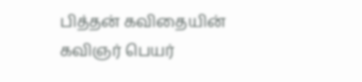பித்தன் கவிதையின் கவிஞர் பெயர்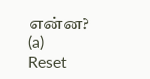என்ன?
(a)
Reset